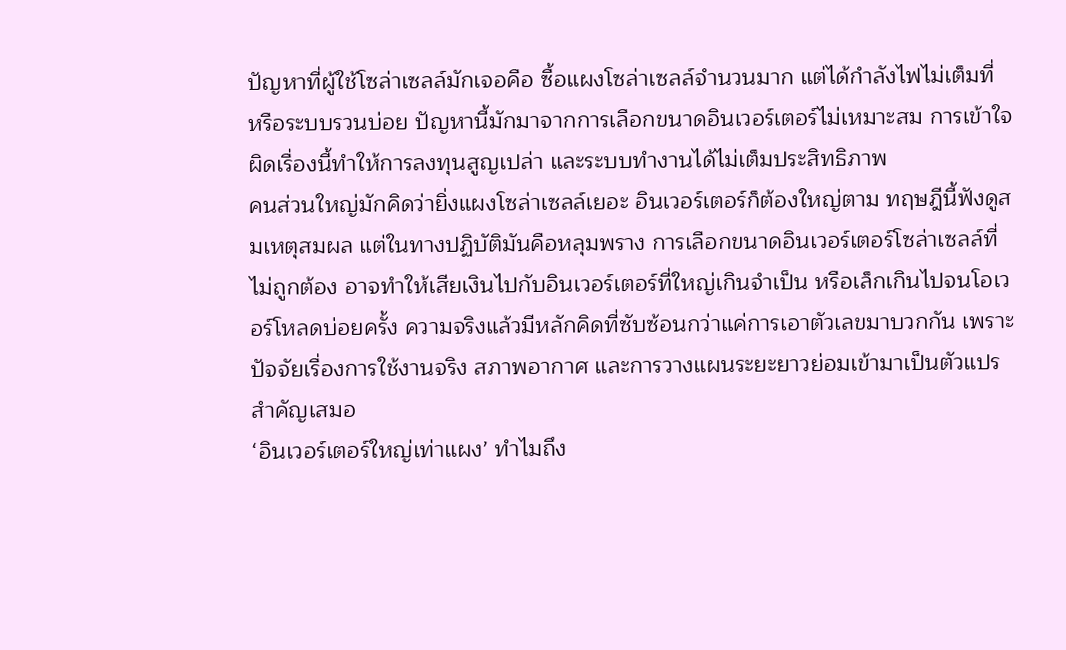ปัญหาที่ผู้ใช้โซล่าเซลล์มักเจอคือ ซื้อแผงโซล่าเซลล์จำนวนมาก แต่ได้กำลังไฟไม่เต็มที่ หรือระบบรวนบ่อย ปัญหานี้มักมาจากการเลือกขนาดอินเวอร์เตอร์ไม่เหมาะสม การเข้าใจผิดเรื่องนี้ทำให้การลงทุนสูญเปล่า และระบบทำงานได้ไม่เต็มประสิทธิภาพ
คนส่วนใหญ่มักคิดว่ายิ่งแผงโซล่าเซลล์เยอะ อินเวอร์เตอร์ก็ต้องใหญ่ตาม ทฤษฎีนี้ฟังดูสมเหตุสมผล แต่ในทางปฏิบัติมันคือหลุมพราง การเลือกขนาดอินเวอร์เตอร์โซล่าเซลล์ที่ไม่ถูกต้อง อาจทำให้เสียเงินไปกับอินเวอร์เตอร์ที่ใหญ่เกินจำเป็น หรือเล็กเกินไปจนโอเวอร์โหลดบ่อยครั้ง ความจริงแล้วมีหลักคิดที่ซับซ้อนกว่าแค่การเอาตัวเลขมาบวกกัน เพราะปัจจัยเรื่องการใช้งานจริง สภาพอากาศ และการวางแผนระยะยาวย่อมเข้ามาเป็นตัวแปรสำคัญเสมอ
‘อินเวอร์เตอร์ใหญ่เท่าแผง’ ทำไมถึง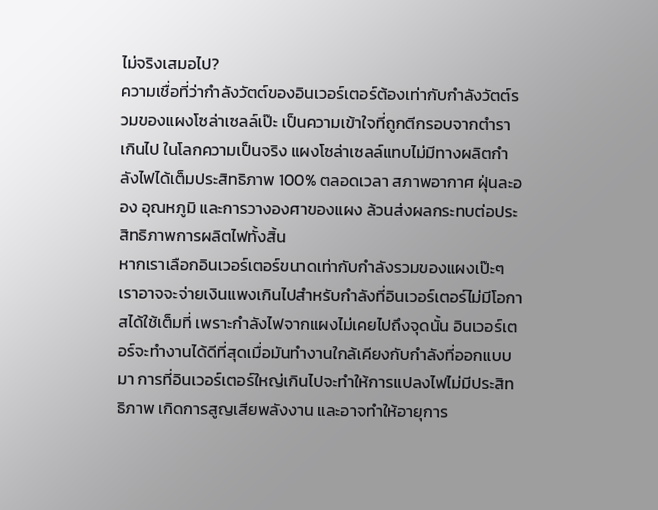ไม่จริงเสมอไป?
ความเชื่อที่ว่ากำลังวัตต์ของอินเวอร์เตอร์ต้องเท่ากับกำลังวัตต์รวมของแผงโซล่าเซลล์เป๊ะ เป็นความเข้าใจที่ถูกตีกรอบจากตำราเกินไป ในโลกความเป็นจริง แผงโซล่าเซลล์แทบไม่มีทางผลิตกำลังไฟได้เต็มประสิทธิภาพ 100% ตลอดเวลา สภาพอากาศ ฝุ่นละออง อุณหภูมิ และการวางองศาของแผง ล้วนส่งผลกระทบต่อประสิทธิภาพการผลิตไฟทั้งสิ้น
หากเราเลือกอินเวอร์เตอร์ขนาดเท่ากับกำลังรวมของแผงเป๊ะๆ เราอาจจะจ่ายเงินแพงเกินไปสำหรับกำลังที่อินเวอร์เตอร์ไม่มีโอกาสได้ใช้เต็มที่ เพราะกำลังไฟจากแผงไม่เคยไปถึงจุดนั้น อินเวอร์เตอร์จะทำงานได้ดีที่สุดเมื่อมันทำงานใกล้เคียงกับกำลังที่ออกแบบมา การที่อินเวอร์เตอร์ใหญ่เกินไปจะทำให้การแปลงไฟไม่มีประสิทธิภาพ เกิดการสูญเสียพลังงาน และอาจทำให้อายุการ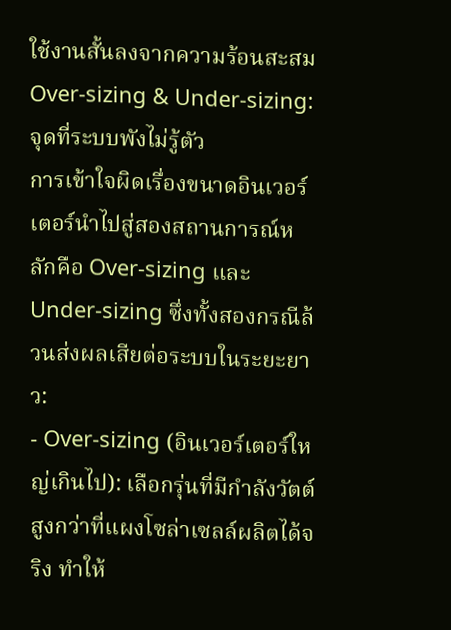ใช้งานสั้นลงจากความร้อนสะสม
Over-sizing & Under-sizing: จุดที่ระบบพังไม่รู้ตัว
การเข้าใจผิดเรื่องขนาดอินเวอร์เตอร์นำไปสู่สองสถานการณ์หลักคือ Over-sizing และ Under-sizing ซึ่งทั้งสองกรณีล้วนส่งผลเสียต่อระบบในระยะยาว:
- Over-sizing (อินเวอร์เตอร์ใหญ่เกินไป): เลือกรุ่นที่มีกำลังวัตต์สูงกว่าที่แผงโซล่าเซลล์ผลิตได้จริง ทำให้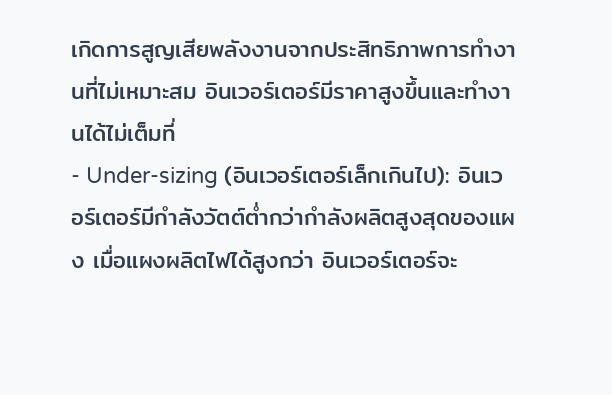เกิดการสูญเสียพลังงานจากประสิทธิภาพการทำงานที่ไม่เหมาะสม อินเวอร์เตอร์มีราคาสูงขึ้นและทำงานได้ไม่เต็มที่
- Under-sizing (อินเวอร์เตอร์เล็กเกินไป): อินเวอร์เตอร์มีกำลังวัตต์ต่ำกว่ากำลังผลิตสูงสุดของแผง เมื่อแผงผลิตไฟได้สูงกว่า อินเวอร์เตอร์จะ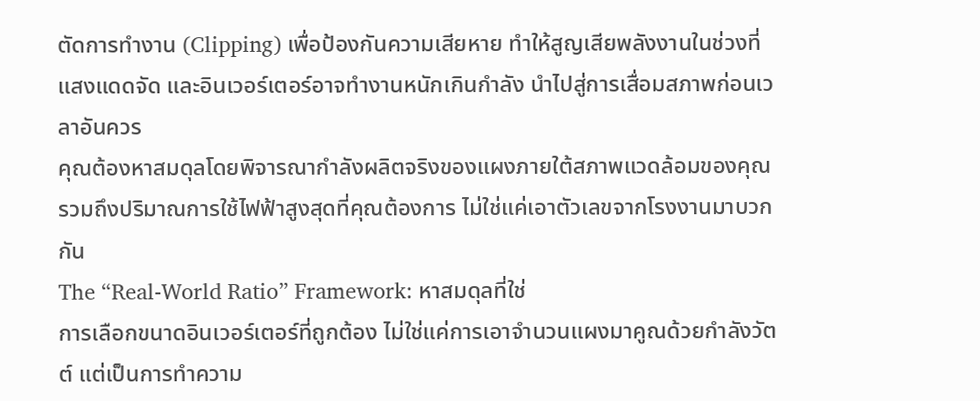ตัดการทำงาน (Clipping) เพื่อป้องกันความเสียหาย ทำให้สูญเสียพลังงานในช่วงที่แสงแดดจัด และอินเวอร์เตอร์อาจทำงานหนักเกินกำลัง นำไปสู่การเสื่อมสภาพก่อนเวลาอันควร
คุณต้องหาสมดุลโดยพิจารณากำลังผลิตจริงของแผงภายใต้สภาพแวดล้อมของคุณ รวมถึงปริมาณการใช้ไฟฟ้าสูงสุดที่คุณต้องการ ไม่ใช่แค่เอาตัวเลขจากโรงงานมาบวกกัน
The “Real-World Ratio” Framework: หาสมดุลที่ใช่
การเลือกขนาดอินเวอร์เตอร์ที่ถูกต้อง ไม่ใช่แค่การเอาจำนวนแผงมาคูณด้วยกำลังวัตต์ แต่เป็นการทำความ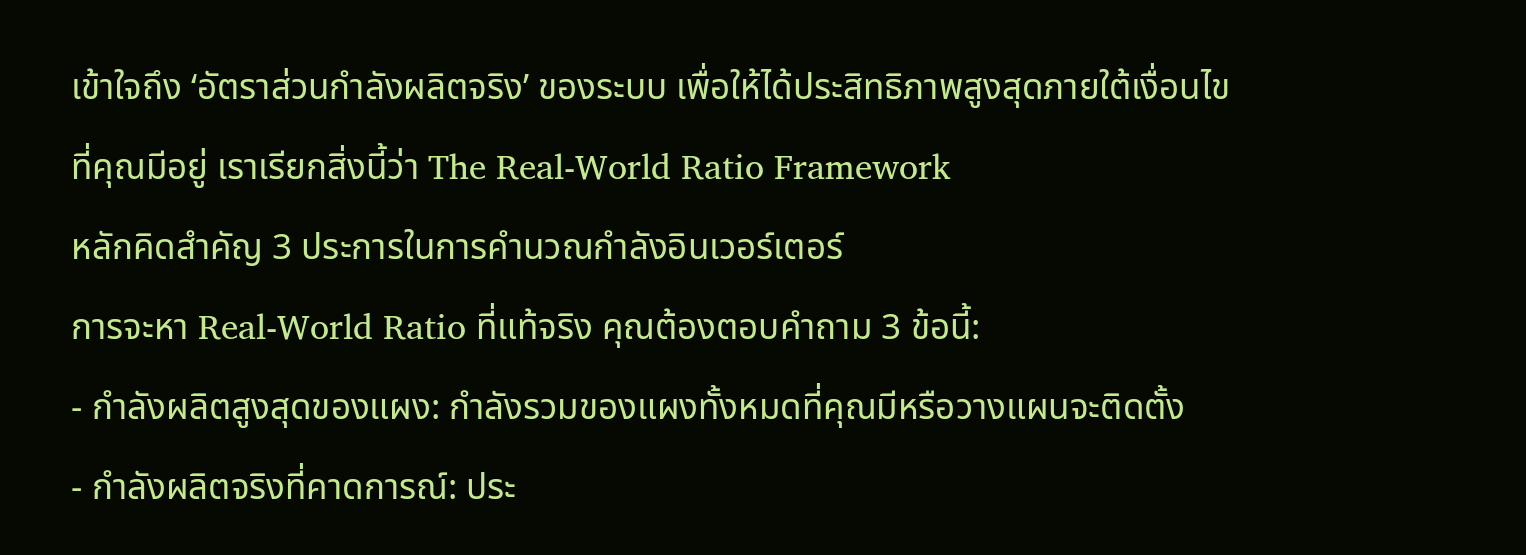เข้าใจถึง ‘อัตราส่วนกำลังผลิตจริง’ ของระบบ เพื่อให้ได้ประสิทธิภาพสูงสุดภายใต้เงื่อนไขที่คุณมีอยู่ เราเรียกสิ่งนี้ว่า The Real-World Ratio Framework
หลักคิดสำคัญ 3 ประการในการคำนวณกำลังอินเวอร์เตอร์
การจะหา Real-World Ratio ที่แท้จริง คุณต้องตอบคำถาม 3 ข้อนี้:
- กำลังผลิตสูงสุดของแผง: กำลังรวมของแผงทั้งหมดที่คุณมีหรือวางแผนจะติดตั้ง
- กำลังผลิตจริงที่คาดการณ์: ประ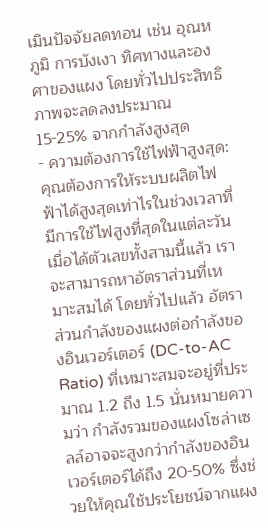เมินปัจจัยลดทอน เช่น อุณหภูมิ การบังเงา ทิศทางและองศาของแผง โดยทั่วไปประสิทธิภาพจะลดลงประมาณ 15-25% จากกำลังสูงสุด
- ความต้องการใช้ไฟฟ้าสูงสุด: คุณต้องการให้ระบบผลิตไฟฟ้าได้สูงสุดเท่าไรในช่วงเวลาที่มีการใช้ไฟสูงที่สุดในแต่ละวัน
เมื่อได้ตัวเลขทั้งสามนี้แล้ว เราจะสามารถหาอัตราส่วนที่เหมาะสมได้ โดยทั่วไปแล้ว อัตราส่วนกำลังของแผงต่อกำลังของอินเวอร์เตอร์ (DC-to-AC Ratio) ที่เหมาะสมจะอยู่ที่ประมาณ 1.2 ถึง 1.5 นั่นหมายความว่า กำลังรวมของแผงโซล่าเซลล์อาจจะสูงกว่ากำลังของอินเวอร์เตอร์ได้ถึง 20-50% ซึ่งช่วยให้คุณใช้ประโยชน์จากแผง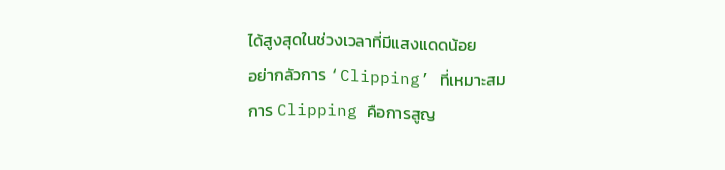ได้สูงสุดในช่วงเวลาที่มีแสงแดดน้อย
อย่ากลัวการ ‘Clipping’ ที่เหมาะสม
การ Clipping คือการสูญ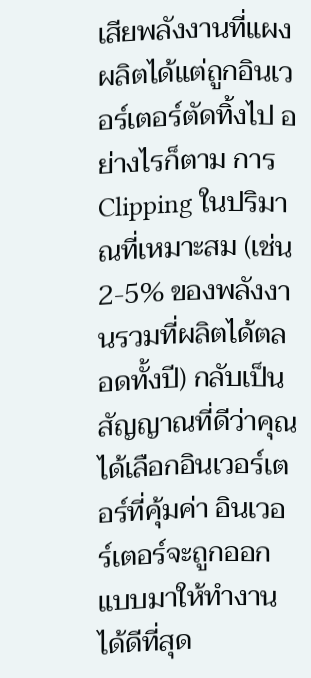เสียพลังงานที่แผงผลิตได้แต่ถูกอินเวอร์เตอร์ตัดทิ้งไป อย่างไรก็ตาม การ Clipping ในปริมาณที่เหมาะสม (เช่น 2-5% ของพลังงานรวมที่ผลิตได้ตลอดทั้งปี) กลับเป็นสัญญาณที่ดีว่าคุณได้เลือกอินเวอร์เตอร์ที่คุ้มค่า อินเวอร์เตอร์จะถูกออกแบบมาให้ทำงานได้ดีที่สุด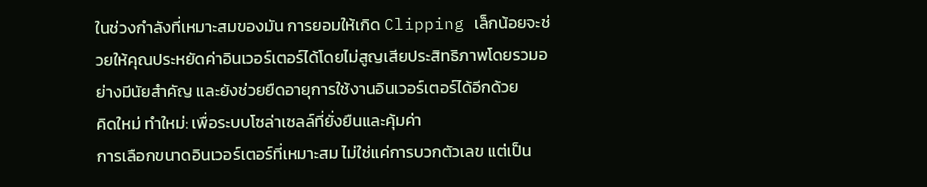ในช่วงกำลังที่เหมาะสมของมัน การยอมให้เกิด Clipping เล็กน้อยจะช่วยให้คุณประหยัดค่าอินเวอร์เตอร์ได้โดยไม่สูญเสียประสิทธิภาพโดยรวมอย่างมีนัยสำคัญ และยังช่วยยืดอายุการใช้งานอินเวอร์เตอร์ได้อีกด้วย
คิดใหม่ ทำใหม่: เพื่อระบบโซล่าเซลล์ที่ยั่งยืนและคุ้มค่า
การเลือกขนาดอินเวอร์เตอร์ที่เหมาะสม ไม่ใช่แค่การบวกตัวเลข แต่เป็น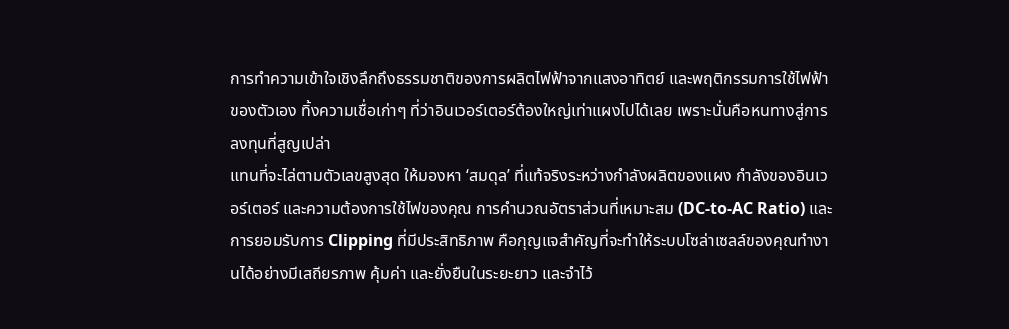การทำความเข้าใจเชิงลึกถึงธรรมชาติของการผลิตไฟฟ้าจากแสงอาทิตย์ และพฤติกรรมการใช้ไฟฟ้าของตัวเอง ทิ้งความเชื่อเก่าๆ ที่ว่าอินเวอร์เตอร์ต้องใหญ่เท่าแผงไปได้เลย เพราะนั่นคือหนทางสู่การลงทุนที่สูญเปล่า
แทนที่จะไล่ตามตัวเลขสูงสุด ให้มองหา ‘สมดุล’ ที่แท้จริงระหว่างกำลังผลิตของแผง กำลังของอินเวอร์เตอร์ และความต้องการใช้ไฟของคุณ การคำนวณอัตราส่วนที่เหมาะสม (DC-to-AC Ratio) และการยอมรับการ Clipping ที่มีประสิทธิภาพ คือกุญแจสำคัญที่จะทำให้ระบบโซล่าเซลล์ของคุณทำงานได้อย่างมีเสถียรภาพ คุ้มค่า และยั่งยืนในระยะยาว และจำไว้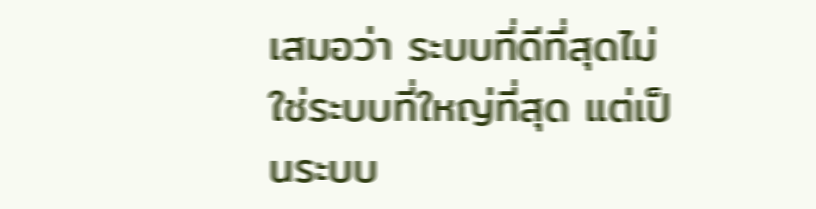เสมอว่า ระบบที่ดีที่สุดไม่ใช่ระบบที่ใหญ่ที่สุด แต่เป็นระบบ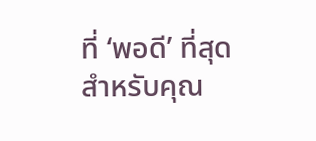ที่ ‘พอดี’ ที่สุดสำหรับคุณ